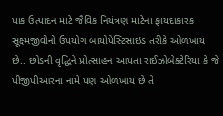પાક ઉત્પાદન માટે જૈવિક નિયંત્રણ માટેના ફાયદાકારક સૂક્ષ્મજીવોનો ઉપયોગ બાયોપેસ્ટિસાઇડ તરીકે ઓળખાય છે.. છોડની વૃદ્ધિને પ્રોત્સાહન આપતા રાઈઝોબેક્ટેરિયા કે જે પીજીપીઆરના નામે પણ ઓળખાય છે તે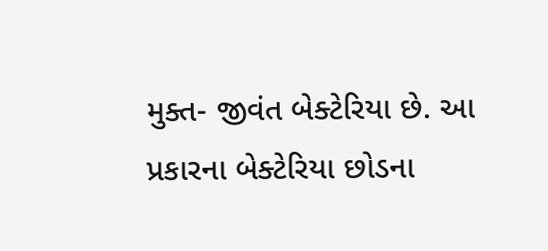મુક્ત- જીવંત બેક્ટેરિયા છે. આ પ્રકારના બેક્ટેરિયા છોડના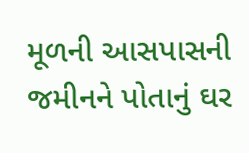મૂળની આસપાસની જમીનને પોતાનું ઘર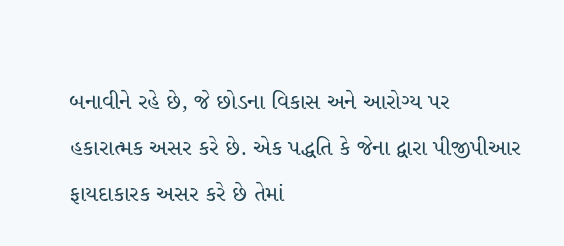બનાવીને રહે છે, જે છોડના વિકાસ અને આરોગ્ય પર હકારાત્મક અસર કરે છે. એક પદ્ધતિ કે જેના દ્વારા પીજીપીઆર ફાયદાકારક અસર કરે છે તેમાં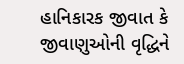હાનિકારક જીવાત કે જીવાણુઓની વૃદ્ધિને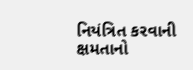નિયંત્રિત કરવાની ક્ષમતાનો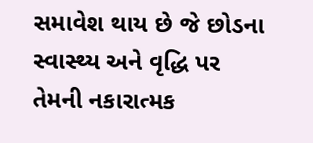સમાવેશ થાય છે જે છોડના સ્વાસ્થ્ય અને વૃદ્ધિ પર તેમની નકારાત્મક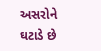અસરોને ઘટાડે છે